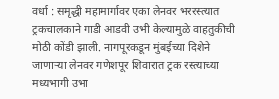वर्धा : समृद्धी महामार्गावर एका लेनवर भररस्त्यात ट्रकचालकाने गाडी आडवी उभी केल्यामुळे वाहतुकीची मोठी कोंडी झाली. नागपूरकडून मुंबईच्या दिशेने जाणाऱ्या लेनवर गणेशपूर शिवारात ट्रक रस्त्याच्या मध्यभागी उभा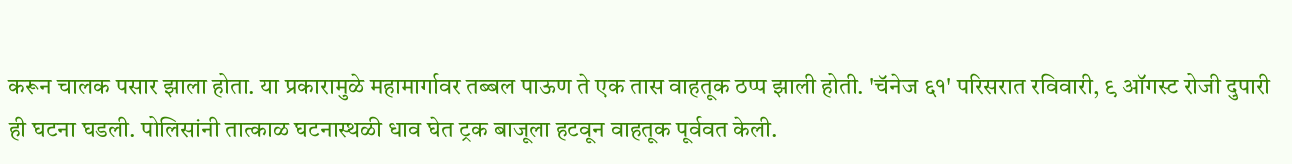करून चालक पसार झाला होता. या प्रकारामुळे महामार्गावर तब्बल पाऊण ते एक तास वाहतूक ठप्प झाली होती. 'चॅनेज ६१' परिसरात रविवारी, ९ ऑगस्ट रोजी दुपारी ही घटना घडली. पोलिसांनी तात्काळ घटनास्थळी धाव घेत ट्रक बाजूला हटवून वाहतूक पूर्ववत केली.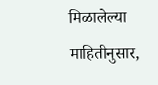मिळालेल्या माहितीनुसार,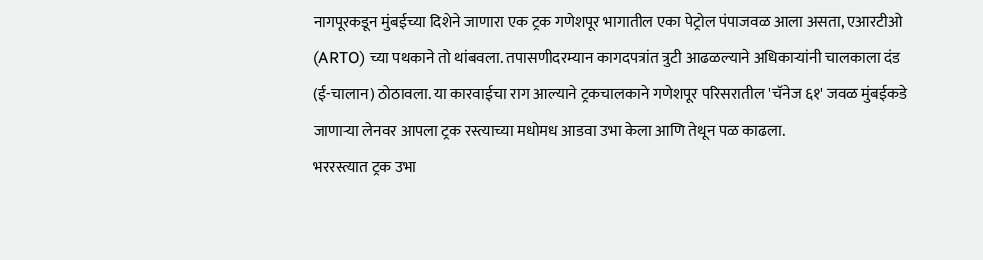नागपूरकडून मुंबईच्या दिशेने जाणारा एक ट्रक गणेशपूर भागातील एका पेट्रोल पंपाजवळ आला असता, एआरटीओ (ARTO) च्या पथकाने तो थांबवला. तपासणीदरम्यान कागदपत्रांत त्रुटी आढळल्याने अधिकाऱ्यांनी चालकाला दंड (ई-चालान) ठोठावला. या कारवाईचा राग आल्याने ट्रकचालकाने गणेशपूर परिसरातील 'चॅनेज ६१' जवळ मुंबईकडे जाणाऱ्या लेनवर आपला ट्रक रस्त्याच्या मधोमध आडवा उभा केला आणि तेथून पळ काढला.
भररस्त्यात ट्रक उभा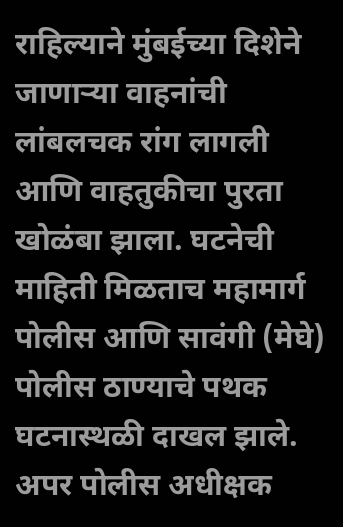राहिल्याने मुंबईच्या दिशेने जाणाऱ्या वाहनांची लांबलचक रांग लागली आणि वाहतुकीचा पुरता खोळंबा झाला. घटनेची माहिती मिळताच महामार्ग पोलीस आणि सावंगी (मेघे) पोलीस ठाण्याचे पथक घटनास्थळी दाखल झाले. अपर पोलीस अधीक्षक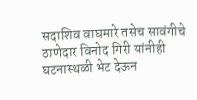सदाशिव वाघमारे तसेच सावंगीचे ठाणेदार विनोद गिरी यांनीही घटनास्थळी भेट देऊन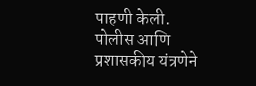पाहणी केली.
पोलीस आणि प्रशासकीय यंत्रणेने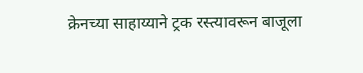क्रेनच्या साहाय्याने ट्रक रस्त्यावरून बाजूला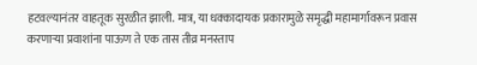हटवल्यानंतर वाहतूक सुरळीत झाली. मात्र, या धक्कादायक प्रकारामुळे समृद्धी महामार्गावरून प्रवास करणाऱ्या प्रवाशांना पाऊण ते एक तास तीव्र मनस्ताप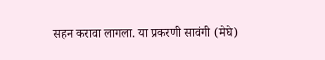सहन करावा लागला. या प्रकरणी सावंगी (मेघे)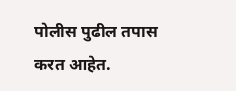पोलीस पुढील तपास करत आहेत.